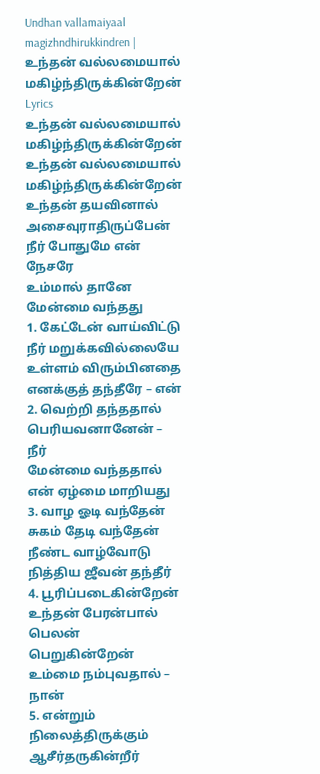Undhan vallamaiyaal magizhndhirukkindren | உந்தன் வல்லமையால் மகிழ்ந்திருக்கின்றேன் Lyrics
உந்தன் வல்லமையால் மகிழ்ந்திருக்கின்றேன்
உந்தன் வல்லமையால் மகிழ்ந்திருக்கின்றேன்
உந்தன் தயவினால் அசைவுராதிருப்பேன்
நீர் போதுமே என் நேசரே
உம்மால் தானே மேன்மை வந்தது
1. கேட்டேன் வாய்விட்டு நீர் மறுக்கவில்லையே
உள்ளம் விரும்பினதை எனக்குத் தந்தீரே – என்
2. வெற்றி தந்ததால் பெரியவனானேன் – நீர்
மேன்மை வந்ததால் என் ஏழ்மை மாறியது
3. வாழ ஓடி வந்தேன் சுகம் தேடி வந்தேன்
நீண்ட வாழ்வோடு நித்திய ஜீவன் தந்தீர்
4. பூரிப்படைகின்றேன் உந்தன் பேரன்பால்
பெலன் பெறுகின்றேன் உம்மை நம்புவதால் – நான்
5. என்றும் நிலைத்திருக்கும் ஆசீர்தருகின்றீர்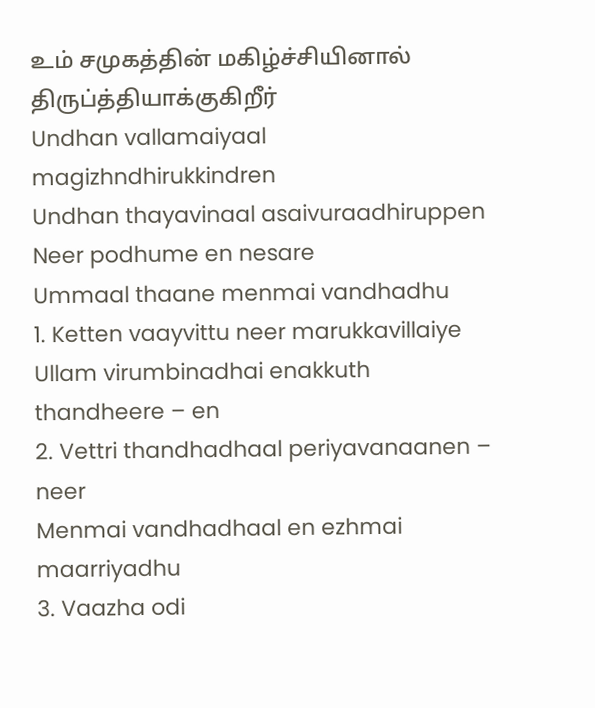உம் சமுகத்தின் மகிழ்ச்சியினால் திருப்த்தியாக்குகிறீர்
Undhan vallamaiyaal magizhndhirukkindren
Undhan thayavinaal asaivuraadhiruppen
Neer podhume en nesare
Ummaal thaane menmai vandhadhu
1. Ketten vaayvittu neer marukkavillaiye
Ullam virumbinadhai enakkuth thandheere – en
2. Vettri thandhadhaal periyavanaanen – neer
Menmai vandhadhaal en ezhmai maarriyadhu
3. Vaazha odi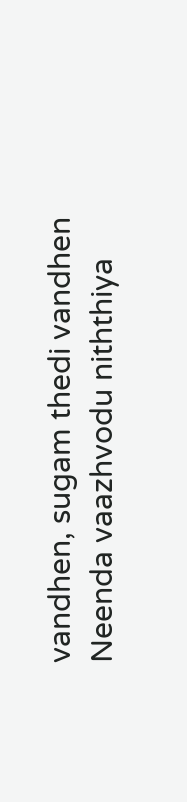vandhen, sugam thedi vandhen
Neenda vaazhvodu niththiya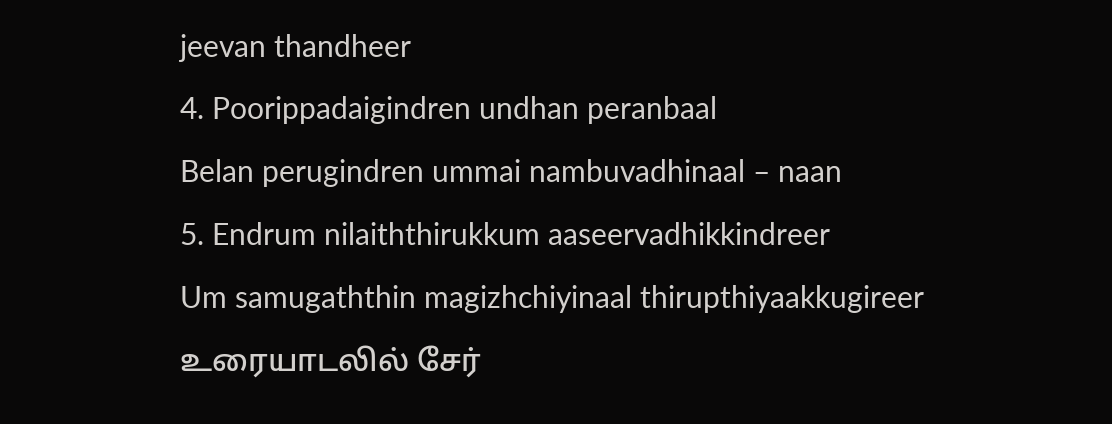jeevan thandheer
4. Poorippadaigindren undhan peranbaal
Belan perugindren ummai nambuvadhinaal – naan
5. Endrum nilaiththirukkum aaseervadhikkindreer
Um samugaththin magizhchiyinaal thirupthiyaakkugireer
உரையாடலில் சேர்